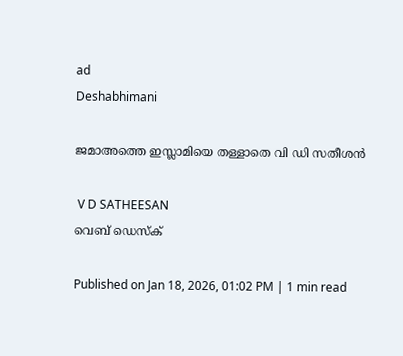ad
Deshabhimani

ജമാഅത്തെ ഇസ്ലാമിയെ തള്ളാതെ വി ഡി സതീശൻ

 V D SATHEESAN
വെബ് ഡെസ്ക്

Published on Jan 18, 2026, 01:02 PM | 1 min read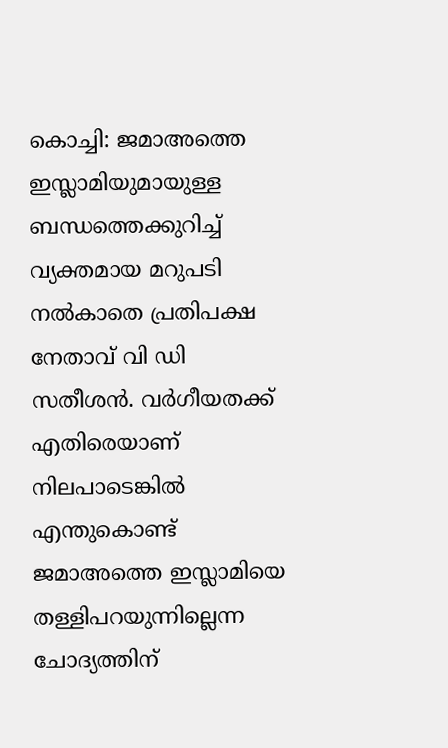കൊച്ചി: ജമാഅത്തെ ഇസ്ലാമിയുമായുള്ള ബന്ധത്തെക്കുറിച്ച് വ്യക്തമായ മറുപടി നൽകാതെ പ്രതിപക്ഷ നേതാവ് വി ഡി സതീശൻ. വർഗീയതക്ക്‌ എതിരെയാണ്‌ നിലപാടെങ്കിൽ എന്തുകൊണ്ട്‌ ജമാഅത്തെ ഇസ്ലാമിയെ തള്ളിപറയുന്നില്ലെന്ന ചോദ്യത്തിന്‌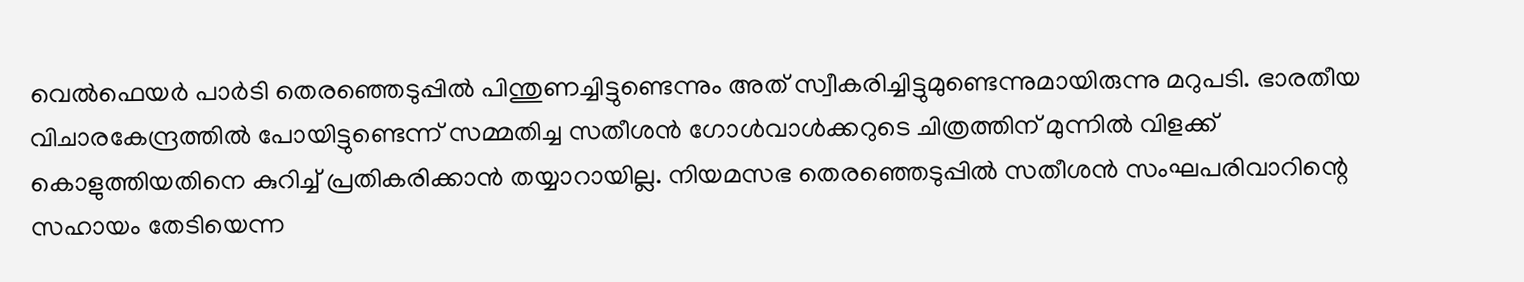വെൽഫെയർ പാർടി തെരഞ്ഞെടുപ്പിൽ പിന്തുണച്ചിട്ടുണ്ടെന്നും അത്‌ സ്വീകരിച്ചിട്ടുമുണ്ടെന്നുമായിരുന്നു മറുപടി. ഭാരതീയ വിചാരകേന്ദ്രത്തിൽ പോയിട്ടുണ്ടെന്ന്‌ സമ്മതിച്ച സതീശൻ ഗോൾവാൾക്കറുടെ ചിത്രത്തിന്‌ മുന്നിൽ വിളക്ക്‌ കൊളുത്തിയതിനെ കുറിച്ച്‌ പ്രതികരിക്കാൻ തയ്യാറായില്ല. നിയമസഭ തെരഞ്ഞെടുപ്പിൽ സതീശൻ സംഘപരിവാറിന്റെ സഹായം തേടിയെന്ന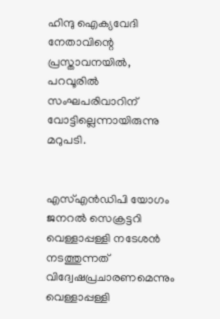ഹിന്ദു ഐക്യവേദി നേതാവിന്റെ പ്രസ്താവനയിൽ, പറവൂരിൽ സംഘപരിവാറിന്‌ വോട്ടില്ലെന്നായിരുന്നു മറുപടി.


എസ്‌എൻഡിപി യോഗം ജനറൽ സെക്രട്ടറി വെള്ളാപ്പള്ളി നടേശൻ നടത്തുന്നത്‌ വിദ്വേഷപ്രചാരണമെന്നും വെള്ളാപ്പള്ളി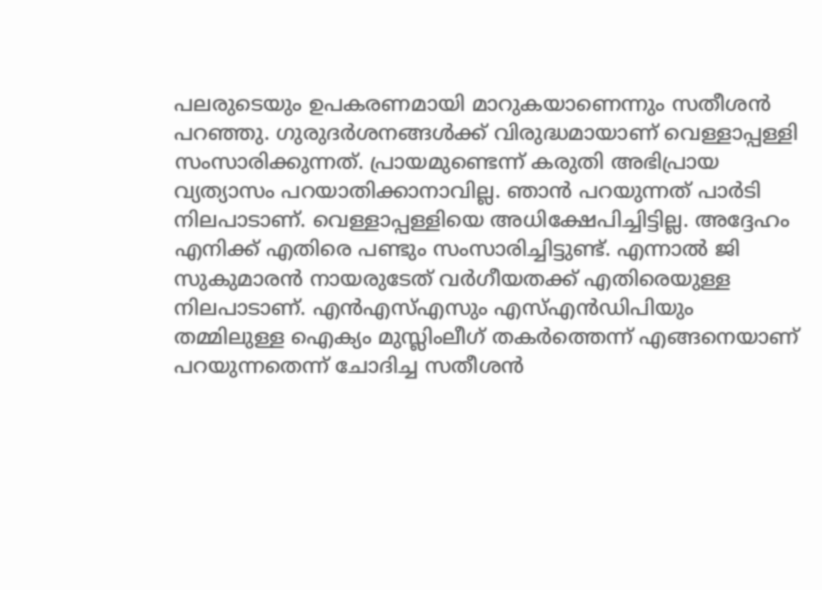പലരുടെയും ഉപകരണമായി മാറുകയാണെന്നും സതീശൻ പറഞ്ഞു. ഗുരുദർശനങ്ങൾക്ക്‌ വിരുദ്ധമായാണ്‌ വെള്ളാപ്പള്ളി സംസാരിക്കുന്നത്‌. പ്രായമുണ്ടെന്ന്‌ കരുതി അഭിപ്രായ വ്യത്യാസം പറയാതിക്കാനാവില്ല. ഞാൻ പറയുന്നത്‌ പാർടി നിലപാടാണ്‌. വെള്ളാപ്പള്ളിയെ അധിക്ഷേപിച്ചിട്ടില്ല. അദ്ദേഹം എനിക്ക്‌ എതിരെ പണ്ടും സംസാരിച്ചിട്ടുണ്ട്‌. എന്നാൽ ജി സുകുമാരൻ നായരുടേത്‌ വർഗീയതക്ക്‌ എതിരെയുള്ള നിലപാടാണ്‌. എൻഎസ്‌എസും എസ്‌എൻഡിപിയും തമ്മിലുള്ള ഐക്യം മുസ്ലിംലീഗ്‌ തകർത്തെന്ന്‌ എങ്ങനെയാണ്‌ പറയുന്നതെന്ന്‌ ചോദിച്ച സതീശൻ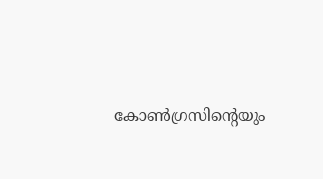കോൺഗ്രസിന്റെയും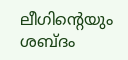ലീഗിന്റെയും ശബ്ദം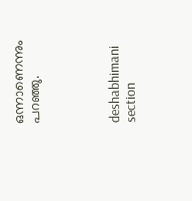ഒന്നാണെന്നും പറഞ്ഞു.




deshabhimani section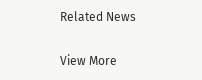Related News

View More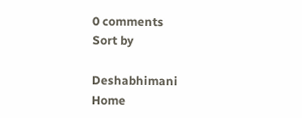0 comments
Sort by

Deshabhimani
Home